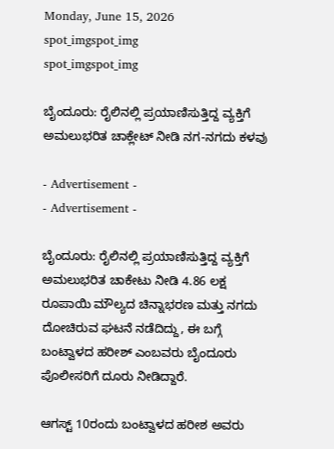Monday, June 15, 2026
spot_imgspot_img
spot_imgspot_img

ಬೈಂದೂರು: ರೈಲಿನಲ್ಲಿ ಪ್ರಯಾಣಿಸುತ್ತಿದ್ದ ವ್ಯಕ್ತಿಗೆ ಅಮಲುಭರಿತ ಚಾಕ್ಲೇಟ್‌ ನೀಡಿ ನಗ-ನಗದು ಕಳವು

- Advertisement -
- Advertisement -

ಬೈಂದೂರು: ರೈಲಿನಲ್ಲಿ ಪ್ರಯಾಣಿಸುತ್ತಿದ್ದ ವ್ಯಕ್ತಿಗೆ ಅಮಲುಭರಿತ ಚಾಕೇಟು ನೀಡಿ 4.86 ಲಕ್ಷ ರೂಪಾಯಿ ಮೌಲ್ಯದ ಚಿನ್ನಾಭರಣ ಮತ್ತು ನಗದು ದೋಚಿರುವ ಘಟನೆ ನಡೆದಿದ್ದು, ಈ ಬಗ್ಗೆ ಬಂಟ್ವಾಳದ ಹರೀಶ್ ಎಂಬವರು ಬೈಂದೂರು ಪೊಲೀಸರಿಗೆ ದೂರು ನೀಡಿದ್ದಾರೆ.

ಆಗಸ್ಟ್ 10ರಂದು ಬಂಟ್ವಾಳದ ಹರೀಶ ಅವರು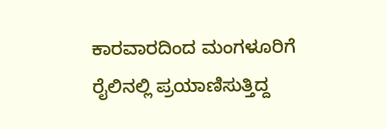ಕಾರವಾರದಿಂದ ಮಂಗಳೂರಿಗೆ ರೈಲಿನಲ್ಲಿ ಪ್ರಯಾಣಿಸುತ್ತಿದ್ದ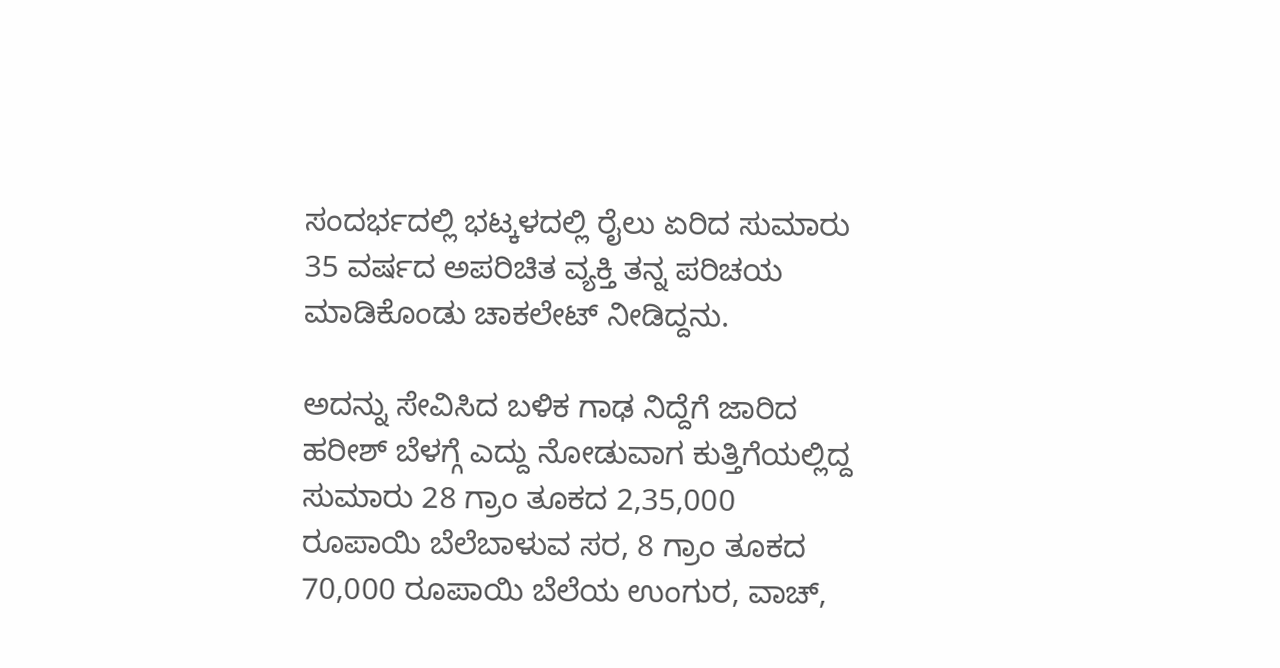ಸಂದರ್ಭದಲ್ಲಿ ಭಟ್ಕಳದಲ್ಲಿ ರೈಲು ಏರಿದ ಸುಮಾರು 35 ವರ್ಷದ ಅಪರಿಚಿತ ವ್ಯಕ್ತಿ ತನ್ನ ಪರಿಚಯ ಮಾಡಿಕೊಂಡು ಚಾಕಲೇಟ್ ನೀಡಿದ್ದನು.

ಅದನ್ನು ಸೇವಿಸಿದ ಬಳಿಕ ಗಾಢ ನಿದ್ದೆಗೆ ಜಾರಿದ ಹರೀಶ್ ಬೆಳಗ್ಗೆ ಎದ್ದು ನೋಡುವಾಗ ಕುತ್ತಿಗೆಯಲ್ಲಿದ್ದ ಸುಮಾರು 28 ಗ್ರಾಂ ತೂಕದ 2,35,000 ರೂಪಾಯಿ ಬೆಲೆಬಾಳುವ ಸರ, 8 ಗ್ರಾಂ ತೂಕದ 70,000 ರೂಪಾಯಿ ಬೆಲೆಯ ಉಂಗುರ, ವಾಚ್,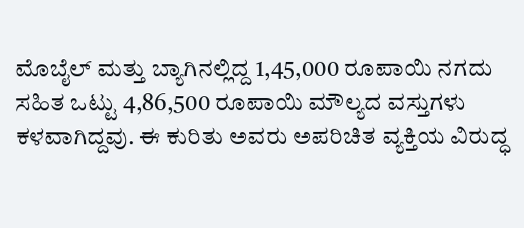ಮೊಬೈಲ್ ಮತ್ತು ಬ್ಯಾಗಿನಲ್ಲಿದ್ದ 1,45,000 ರೂಪಾಯಿ ನಗದು ಸಹಿತ ಒಟ್ಟು 4,86,500 ರೂಪಾಯಿ ಮೌಲ್ಯದ ವಸ್ತುಗಳು ಕಳವಾಗಿದ್ದವು. ಈ ಕುರಿತು ಅವರು ಅಪರಿಚಿತ ವ್ಯಕ್ತಿಯ ವಿರುದ್ಧ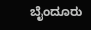ಬೈಂದೂರು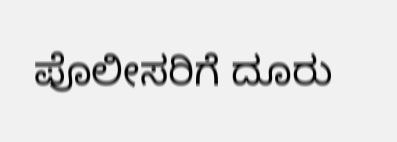ಪೊಲೀಸರಿಗೆ ದೂರು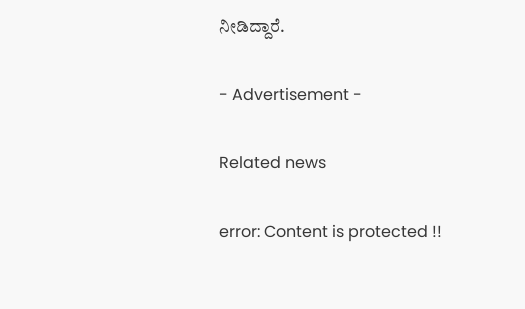ನೀಡಿದ್ದಾರೆ.

- Advertisement -

Related news

error: Content is protected !!